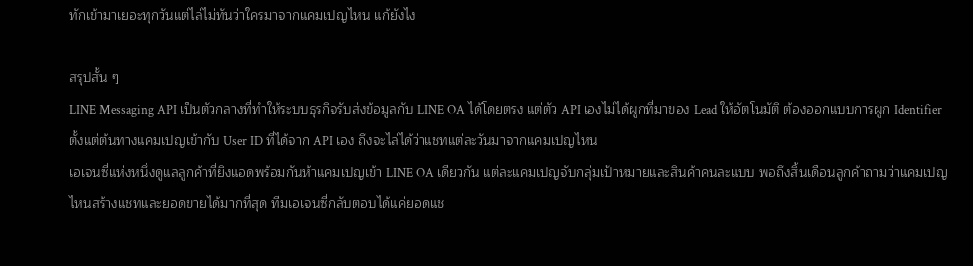ทักเข้ามาเยอะทุกวันแต่ไล่ไม่ทันว่าใครมาจากแคมเปญไหน แก้ยังไง

สรุปสั้น ๆ
LINE Messaging API เป็นตัวกลางที่ทำให้ระบบธุรกิจรับส่งข้อมูลกับ LINE OA ได้โดยตรง แต่ตัว API เองไม่ได้ผูกที่มาของ Lead ให้อัตโนมัติ ต้องออกแบบการผูก Identifier ตั้งแต่ต้นทางแคมเปญเข้ากับ User ID ที่ได้จาก API เอง ถึงจะไล่ได้ว่าแชทแต่ละวันมาจากแคมเปญไหน
เอเจนซี่แห่งหนึ่งดูแลลูกค้าที่ยิงแอดพร้อมกันห้าแคมเปญเข้า LINE OA เดียวกัน แต่ละแคมเปญจับกลุ่มเป้าหมายและสินค้าคนละแบบ พอถึงสิ้นเดือนลูกค้าถามว่าแคมเปญไหนสร้างแชทและยอดขายได้มากที่สุด ทีมเอเจนซี่กลับตอบได้แค่ยอดแช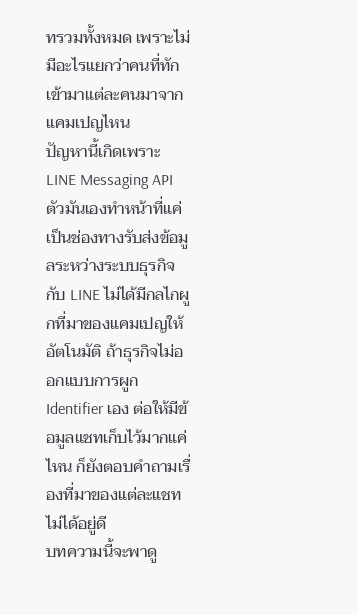ทรวมทั้งหมด เพราะไม่มีอะไรแยกว่าคนที่ทักเข้ามาแต่ละคนมาจากแคมเปญไหน
ปัญหานี้เกิดเพราะ LINE Messaging API ตัวมันเองทำหน้าที่แค่เป็นช่องทางรับส่งข้อมูลระหว่างระบบธุรกิจกับ LINE ไม่ได้มีกลไกผูกที่มาของแคมเปญให้อัตโนมัติ ถ้าธุรกิจไม่ออกแบบการผูก Identifier เอง ต่อให้มีข้อมูลแชทเก็บไว้มากแค่ไหน ก็ยังตอบคำถามเรื่องที่มาของแต่ละแชทไม่ได้อยู่ดี
บทความนี้จะพาดู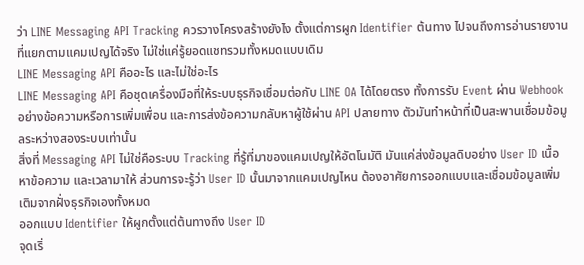ว่า LINE Messaging API Tracking ควรวางโครงสร้างยังไง ตั้งแต่การผูก Identifier ต้นทาง ไปจนถึงการอ่านรายงานที่แยกตามแคมเปญได้จริง ไม่ใช่แค่รู้ยอดแชทรวมทั้งหมดแบบเดิม
LINE Messaging API คืออะไร และไม่ใช่อะไร
LINE Messaging API คือชุดเครื่องมือที่ให้ระบบธุรกิจเชื่อมต่อกับ LINE OA ได้โดยตรง ทั้งการรับ Event ผ่าน Webhook อย่างข้อความหรือการเพิ่มเพื่อน และการส่งข้อความกลับหาผู้ใช้ผ่าน API ปลายทาง ตัวมันทำหน้าที่เป็นสะพานเชื่อมข้อมูลระหว่างสองระบบเท่านั้น
สิ่งที่ Messaging API ไม่ใช่คือระบบ Tracking ที่รู้ที่มาของแคมเปญให้อัตโนมัติ มันแค่ส่งข้อมูลดิบอย่าง User ID เนื้อหาข้อความ และเวลามาให้ ส่วนการจะรู้ว่า User ID นั้นมาจากแคมเปญไหน ต้องอาศัยการออกแบบและเชื่อมข้อมูลเพิ่มเติมจากฝั่งธุรกิจเองทั้งหมด
ออกแบบ Identifier ให้ผูกตั้งแต่ต้นทางถึง User ID
จุดเริ่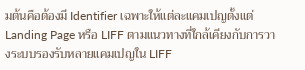มต้นคือต้องมี Identifier เฉพาะให้แต่ละแคมเปญตั้งแต่ Landing Page หรือ LIFF ตามแนวทางที่ใกล้เคียงกับการวางระบบรองรับหลายแคมเปญใน LIFF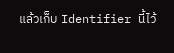แล้วเก็บ Identifier นี้ไว้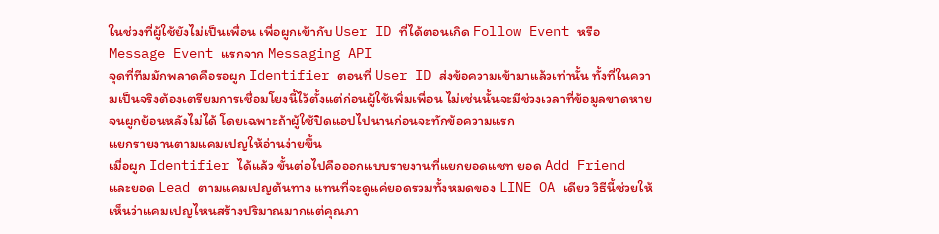ในช่วงที่ผู้ใช้ยังไม่เป็นเพื่อน เพื่อผูกเข้ากับ User ID ที่ได้ตอนเกิด Follow Event หรือ Message Event แรกจาก Messaging API
จุดที่ทีมมักพลาดคือรอผูก Identifier ตอนที่ User ID ส่งข้อความเข้ามาแล้วเท่านั้น ทั้งที่ในความเป็นจริงต้องเตรียมการเชื่อมโยงนี้ไว้ตั้งแต่ก่อนผู้ใช้เพิ่มเพื่อน ไม่เช่นนั้นจะมีช่วงเวลาที่ข้อมูลขาดหายจนผูกย้อนหลังไม่ได้ โดยเฉพาะถ้าผู้ใช้ปิดแอปไปนานก่อนจะทักข้อความแรก
แยกรายงานตามแคมเปญให้อ่านง่ายขึ้น
เมื่อผูก Identifier ได้แล้ว ขั้นต่อไปคือออกแบบรายงานที่แยกยอดแชท ยอด Add Friend และยอด Lead ตามแคมเปญต้นทาง แทนที่จะดูแค่ยอดรวมทั้งหมดของ LINE OA เดียว วิธีนี้ช่วยให้เห็นว่าแคมเปญไหนสร้างปริมาณมากแต่คุณภา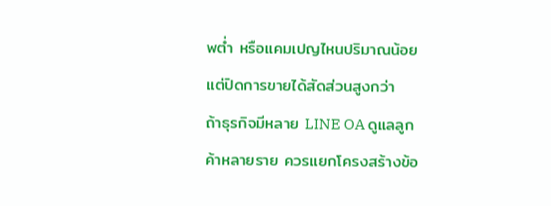พต่ำ หรือแคมเปญไหนปริมาณน้อยแต่ปิดการขายได้สัดส่วนสูงกว่า
ถ้าธุรกิจมีหลาย LINE OA ดูแลลูกค้าหลายราย ควรแยกโครงสร้างข้อ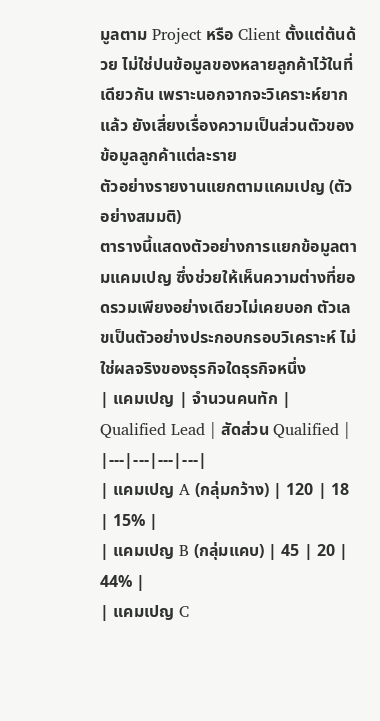มูลตาม Project หรือ Client ตั้งแต่ต้นด้วย ไม่ใช่ปนข้อมูลของหลายลูกค้าไว้ในที่เดียวกัน เพราะนอกจากจะวิเคราะห์ยากแล้ว ยังเสี่ยงเรื่องความเป็นส่วนตัวของข้อมูลลูกค้าแต่ละราย
ตัวอย่างรายงานแยกตามแคมเปญ (ตัวอย่างสมมติ)
ตารางนี้แสดงตัวอย่างการแยกข้อมูลตามแคมเปญ ซึ่งช่วยให้เห็นความต่างที่ยอดรวมเพียงอย่างเดียวไม่เคยบอก ตัวเลขเป็นตัวอย่างประกอบกรอบวิเคราะห์ ไม่ใช่ผลจริงของธุรกิจใดธุรกิจหนึ่ง
| แคมเปญ | จำนวนคนทัก | Qualified Lead | สัดส่วน Qualified |
|---|---|---|---|
| แคมเปญ A (กลุ่มกว้าง) | 120 | 18 | 15% |
| แคมเปญ B (กลุ่มแคบ) | 45 | 20 | 44% |
| แคมเปญ C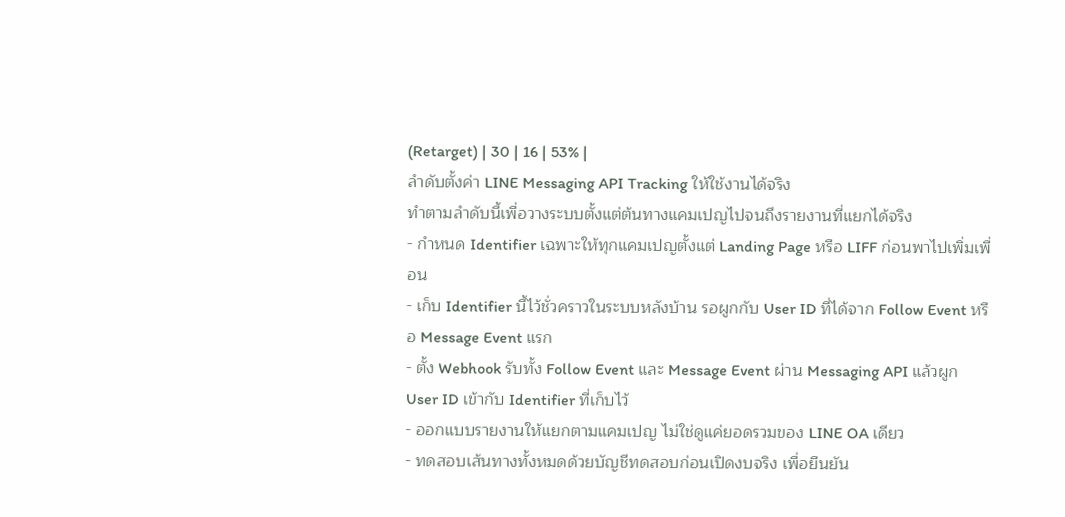(Retarget) | 30 | 16 | 53% |
ลำดับตั้งค่า LINE Messaging API Tracking ให้ใช้งานได้จริง
ทำตามลำดับนี้เพื่อวางระบบตั้งแต่ต้นทางแคมเปญไปจนถึงรายงานที่แยกได้จริง
- กำหนด Identifier เฉพาะให้ทุกแคมเปญตั้งแต่ Landing Page หรือ LIFF ก่อนพาไปเพิ่มเพื่อน
- เก็บ Identifier นี้ไว้ชั่วคราวในระบบหลังบ้าน รอผูกกับ User ID ที่ได้จาก Follow Event หรือ Message Event แรก
- ตั้ง Webhook รับทั้ง Follow Event และ Message Event ผ่าน Messaging API แล้วผูก User ID เข้ากับ Identifier ที่เก็บไว้
- ออกแบบรายงานให้แยกตามแคมเปญ ไม่ใช่ดูแค่ยอดรวมของ LINE OA เดียว
- ทดสอบเส้นทางทั้งหมดด้วยบัญชีทดสอบก่อนเปิดงบจริง เพื่อยืนยัน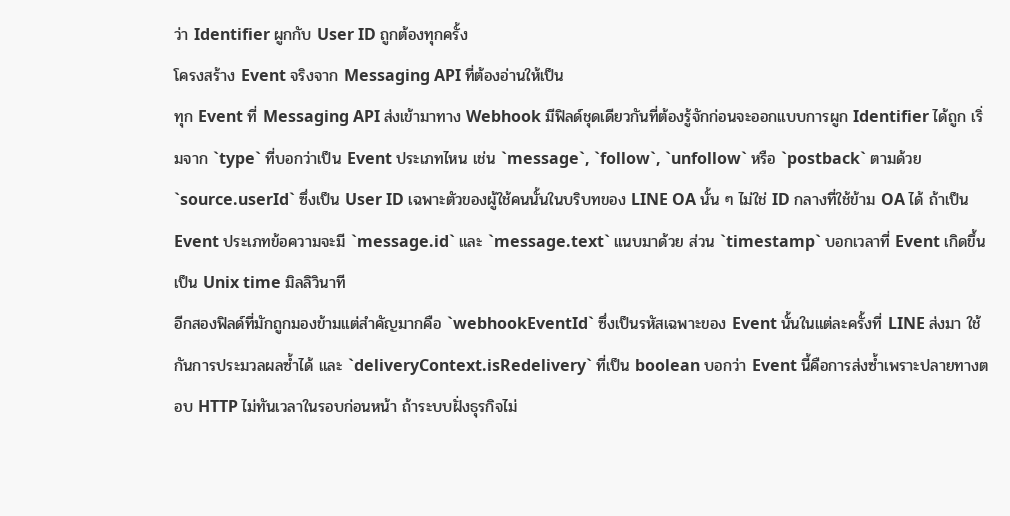ว่า Identifier ผูกกับ User ID ถูกต้องทุกครั้ง
โครงสร้าง Event จริงจาก Messaging API ที่ต้องอ่านให้เป็น
ทุก Event ที่ Messaging API ส่งเข้ามาทาง Webhook มีฟิลด์ชุดเดียวกันที่ต้องรู้จักก่อนจะออกแบบการผูก Identifier ได้ถูก เริ่มจาก `type` ที่บอกว่าเป็น Event ประเภทไหน เช่น `message`, `follow`, `unfollow` หรือ `postback` ตามด้วย `source.userId` ซึ่งเป็น User ID เฉพาะตัวของผู้ใช้คนนั้นในบริบทของ LINE OA นั้น ๆ ไม่ใช่ ID กลางที่ใช้ข้าม OA ได้ ถ้าเป็น Event ประเภทข้อความจะมี `message.id` และ `message.text` แนบมาด้วย ส่วน `timestamp` บอกเวลาที่ Event เกิดขึ้นเป็น Unix time มิลลิวินาที
อีกสองฟิลด์ที่มักถูกมองข้ามแต่สำคัญมากคือ `webhookEventId` ซึ่งเป็นรหัสเฉพาะของ Event นั้นในแต่ละครั้งที่ LINE ส่งมา ใช้กันการประมวลผลซ้ำได้ และ `deliveryContext.isRedelivery` ที่เป็น boolean บอกว่า Event นี้คือการส่งซ้ำเพราะปลายทางตอบ HTTP ไม่ทันเวลาในรอบก่อนหน้า ถ้าระบบฝั่งธุรกิจไม่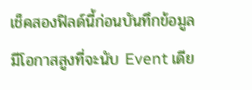เช็คสองฟิลด์นี้ก่อนบันทึกข้อมูล มีโอกาสสูงที่จะนับ Event เดีย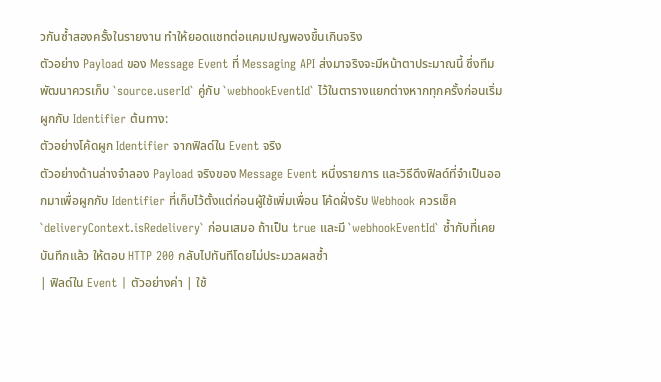วกันซ้ำสองครั้งในรายงาน ทำให้ยอดแชทต่อแคมเปญพองขึ้นเกินจริง
ตัวอย่าง Payload ของ Message Event ที่ Messaging API ส่งมาจริงจะมีหน้าตาประมาณนี้ ซึ่งทีมพัฒนาควรเก็บ `source.userId` คู่กับ `webhookEventId` ไว้ในตารางแยกต่างหากทุกครั้งก่อนเริ่มผูกกับ Identifier ต้นทาง:
ตัวอย่างโค้ดผูก Identifier จากฟิลด์ใน Event จริง
ตัวอย่างด้านล่างจำลอง Payload จริงของ Message Event หนึ่งรายการ และวิธีดึงฟิลด์ที่จำเป็นออกมาเพื่อผูกกับ Identifier ที่เก็บไว้ตั้งแต่ก่อนผู้ใช้เพิ่มเพื่อน โค้ดฝั่งรับ Webhook ควรเช็ค `deliveryContext.isRedelivery` ก่อนเสมอ ถ้าเป็น true และมี `webhookEventId` ซ้ำกับที่เคยบันทึกแล้ว ให้ตอบ HTTP 200 กลับไปทันทีโดยไม่ประมวลผลซ้ำ
| ฟิลด์ใน Event | ตัวอย่างค่า | ใช้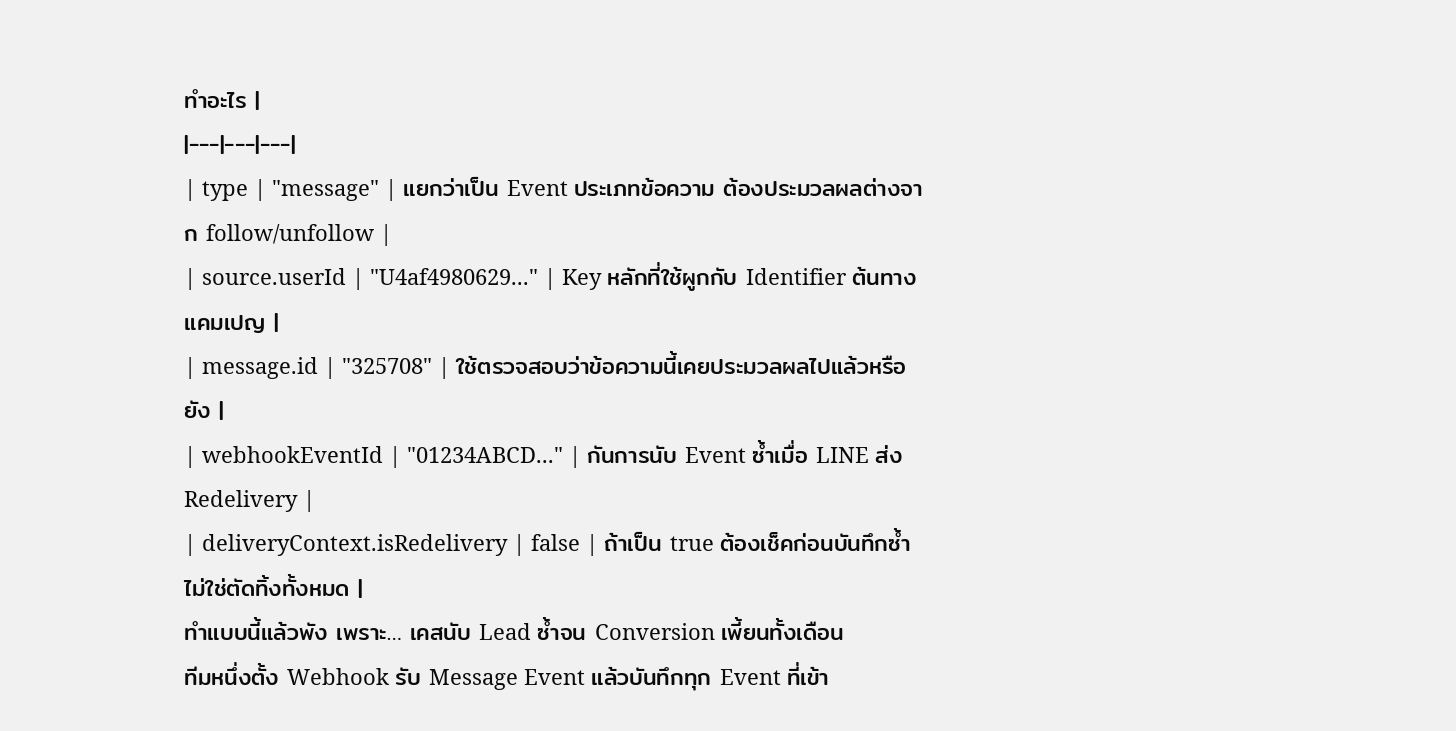ทำอะไร |
|---|---|---|
| type | "message" | แยกว่าเป็น Event ประเภทข้อความ ต้องประมวลผลต่างจาก follow/unfollow |
| source.userId | "U4af4980629..." | Key หลักที่ใช้ผูกกับ Identifier ต้นทางแคมเปญ |
| message.id | "325708" | ใช้ตรวจสอบว่าข้อความนี้เคยประมวลผลไปแล้วหรือยัง |
| webhookEventId | "01234ABCD..." | กันการนับ Event ซ้ำเมื่อ LINE ส่ง Redelivery |
| deliveryContext.isRedelivery | false | ถ้าเป็น true ต้องเช็คก่อนบันทึกซ้ำ ไม่ใช่ตัดทิ้งทั้งหมด |
ทำแบบนี้แล้วพัง เพราะ… เคสนับ Lead ซ้ำจน Conversion เพี้ยนทั้งเดือน
ทีมหนึ่งตั้ง Webhook รับ Message Event แล้วบันทึกทุก Event ที่เข้า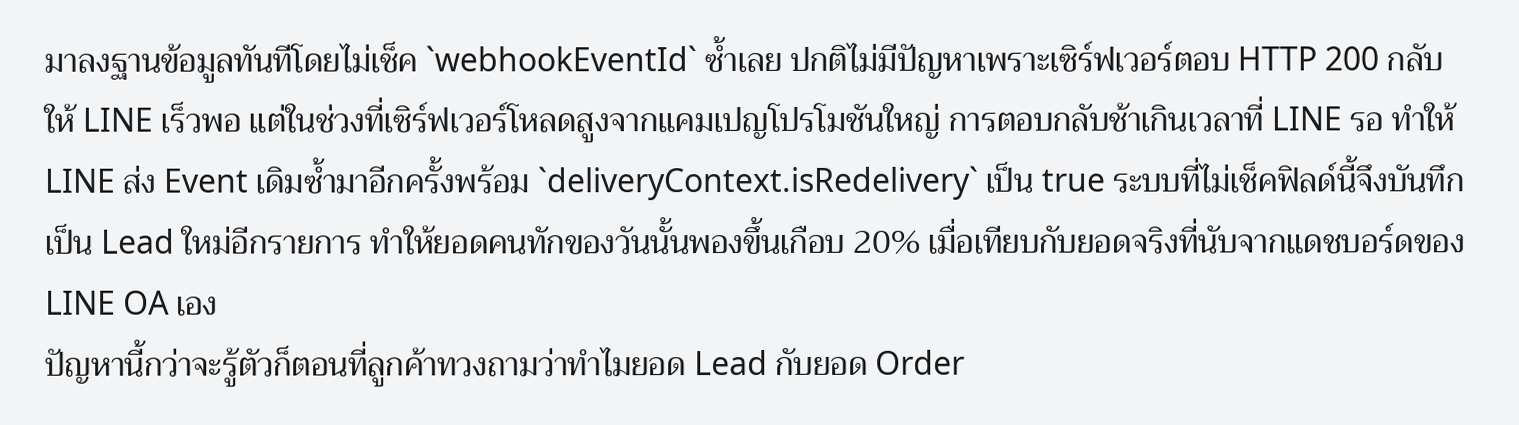มาลงฐานข้อมูลทันทีโดยไม่เช็ค `webhookEventId` ซ้ำเลย ปกติไม่มีปัญหาเพราะเซิร์ฟเวอร์ตอบ HTTP 200 กลับให้ LINE เร็วพอ แต่ในช่วงที่เซิร์ฟเวอร์โหลดสูงจากแคมเปญโปรโมชันใหญ่ การตอบกลับช้าเกินเวลาที่ LINE รอ ทำให้ LINE ส่ง Event เดิมซ้ำมาอีกครั้งพร้อม `deliveryContext.isRedelivery` เป็น true ระบบที่ไม่เช็คฟิลด์นี้จึงบันทึกเป็น Lead ใหม่อีกรายการ ทำให้ยอดคนทักของวันนั้นพองขึ้นเกือบ 20% เมื่อเทียบกับยอดจริงที่นับจากแดชบอร์ดของ LINE OA เอง
ปัญหานี้กว่าจะรู้ตัวก็ตอนที่ลูกค้าทวงถามว่าทำไมยอด Lead กับยอด Order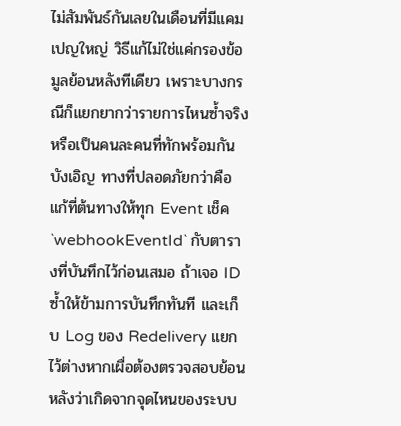ไม่สัมพันธ์กันเลยในเดือนที่มีแคมเปญใหญ่ วิธีแก้ไม่ใช่แค่กรองข้อมูลย้อนหลังทีเดียว เพราะบางกรณีก็แยกยากว่ารายการไหนซ้ำจริงหรือเป็นคนละคนที่ทักพร้อมกันบังเอิญ ทางที่ปลอดภัยกว่าคือแก้ที่ต้นทางให้ทุก Event เช็ค `webhookEventId` กับตารางที่บันทึกไว้ก่อนเสมอ ถ้าเจอ ID ซ้ำให้ข้ามการบันทึกทันที และเก็บ Log ของ Redelivery แยกไว้ต่างหากเผื่อต้องตรวจสอบย้อนหลังว่าเกิดจากจุดไหนของระบบ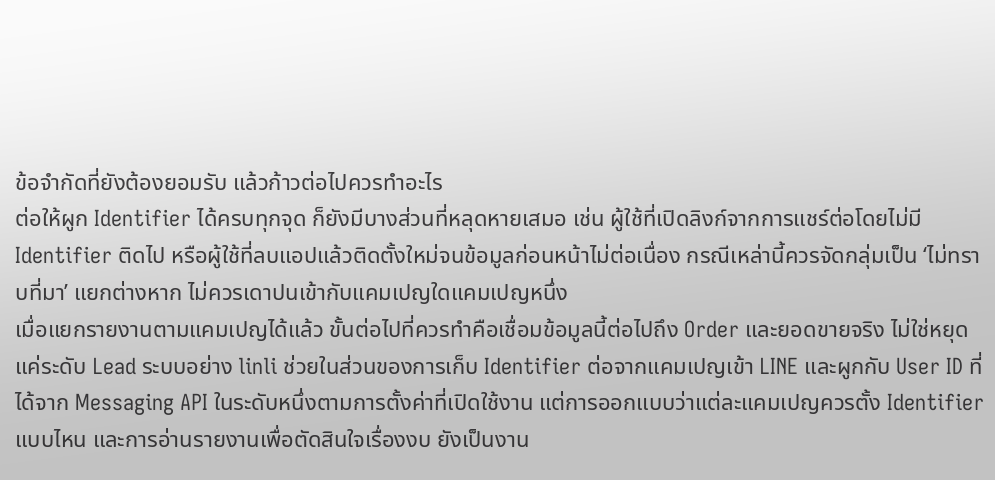ข้อจำกัดที่ยังต้องยอมรับ แล้วก้าวต่อไปควรทำอะไร
ต่อให้ผูก Identifier ได้ครบทุกจุด ก็ยังมีบางส่วนที่หลุดหายเสมอ เช่น ผู้ใช้ที่เปิดลิงก์จากการแชร์ต่อโดยไม่มี Identifier ติดไป หรือผู้ใช้ที่ลบแอปแล้วติดตั้งใหม่จนข้อมูลก่อนหน้าไม่ต่อเนื่อง กรณีเหล่านี้ควรจัดกลุ่มเป็น ‘ไม่ทราบที่มา’ แยกต่างหาก ไม่ควรเดาปนเข้ากับแคมเปญใดแคมเปญหนึ่ง
เมื่อแยกรายงานตามแคมเปญได้แล้ว ขั้นต่อไปที่ควรทำคือเชื่อมข้อมูลนี้ต่อไปถึง Order และยอดขายจริง ไม่ใช่หยุดแค่ระดับ Lead ระบบอย่าง linli ช่วยในส่วนของการเก็บ Identifier ต่อจากแคมเปญเข้า LINE และผูกกับ User ID ที่ได้จาก Messaging API ในระดับหนึ่งตามการตั้งค่าที่เปิดใช้งาน แต่การออกแบบว่าแต่ละแคมเปญควรตั้ง Identifier แบบไหน และการอ่านรายงานเพื่อตัดสินใจเรื่องงบ ยังเป็นงาน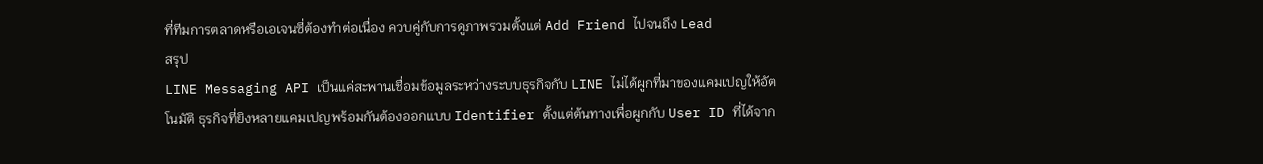ที่ทีมการตลาดหรือเอเจนซี่ต้องทำต่อเนื่อง ควบคู่กับการดูภาพรวมตั้งแต่ Add Friend ไปจนถึง Lead
สรุป
LINE Messaging API เป็นแค่สะพานเชื่อมข้อมูลระหว่างระบบธุรกิจกับ LINE ไม่ได้ผูกที่มาของแคมเปญให้อัตโนมัติ ธุรกิจที่ยิงหลายแคมเปญพร้อมกันต้องออกแบบ Identifier ตั้งแต่ต้นทางเพื่อผูกกับ User ID ที่ได้จาก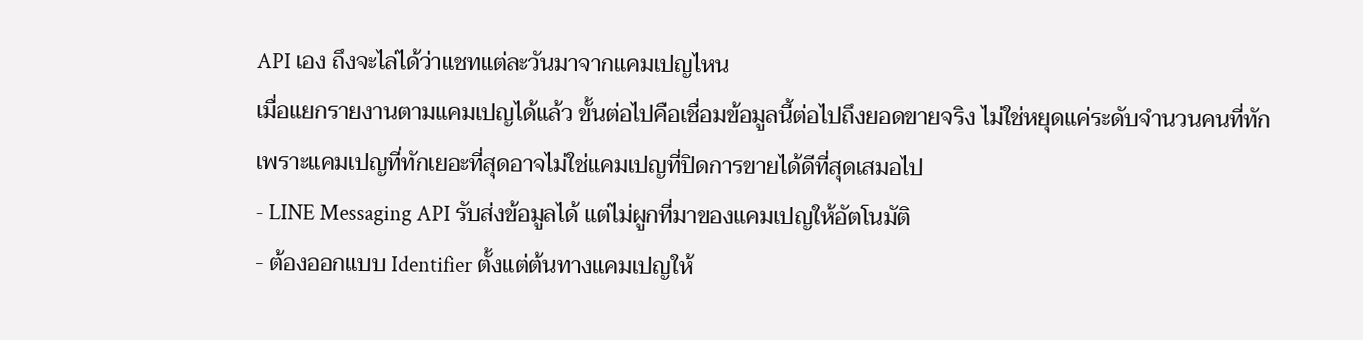API เอง ถึงจะไล่ได้ว่าแชทแต่ละวันมาจากแคมเปญไหน
เมื่อแยกรายงานตามแคมเปญได้แล้ว ขั้นต่อไปคือเชื่อมข้อมูลนี้ต่อไปถึงยอดขายจริง ไม่ใช่หยุดแค่ระดับจำนวนคนที่ทัก เพราะแคมเปญที่ทักเยอะที่สุดอาจไม่ใช่แคมเปญที่ปิดการขายได้ดีที่สุดเสมอไป
- LINE Messaging API รับส่งข้อมูลได้ แต่ไม่ผูกที่มาของแคมเปญให้อัตโนมัติ
- ต้องออกแบบ Identifier ตั้งแต่ต้นทางแคมเปญให้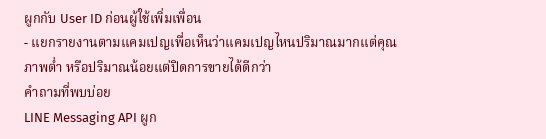ผูกกับ User ID ก่อนผู้ใช้เพิ่มเพื่อน
- แยกรายงานตามแคมเปญเพื่อเห็นว่าแคมเปญไหนปริมาณมากแต่คุณภาพต่ำ หรือปริมาณน้อยแต่ปิดการขายได้ดีกว่า
คำถามที่พบบ่อย
LINE Messaging API ผูก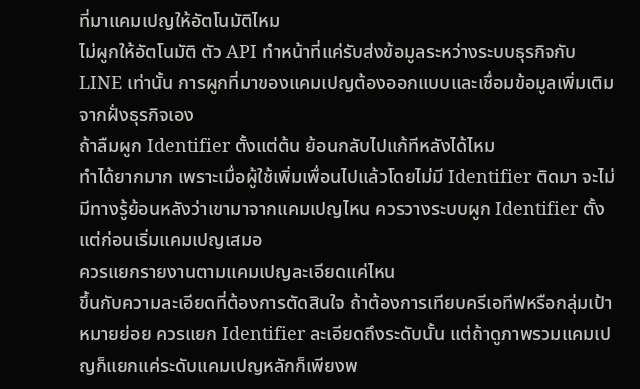ที่มาแคมเปญให้อัตโนมัติไหม
ไม่ผูกให้อัตโนมัติ ตัว API ทำหน้าที่แค่รับส่งข้อมูลระหว่างระบบธุรกิจกับ LINE เท่านั้น การผูกที่มาของแคมเปญต้องออกแบบและเชื่อมข้อมูลเพิ่มเติมจากฝั่งธุรกิจเอง
ถ้าลืมผูก Identifier ตั้งแต่ต้น ย้อนกลับไปแก้ทีหลังได้ไหม
ทำได้ยากมาก เพราะเมื่อผู้ใช้เพิ่มเพื่อนไปแล้วโดยไม่มี Identifier ติดมา จะไม่มีทางรู้ย้อนหลังว่าเขามาจากแคมเปญไหน ควรวางระบบผูก Identifier ตั้งแต่ก่อนเริ่มแคมเปญเสมอ
ควรแยกรายงานตามแคมเปญละเอียดแค่ไหน
ขึ้นกับความละเอียดที่ต้องการตัดสินใจ ถ้าต้องการเทียบครีเอทีฟหรือกลุ่มเป้าหมายย่อย ควรแยก Identifier ละเอียดถึงระดับนั้น แต่ถ้าดูภาพรวมแคมเปญก็แยกแค่ระดับแคมเปญหลักก็เพียงพ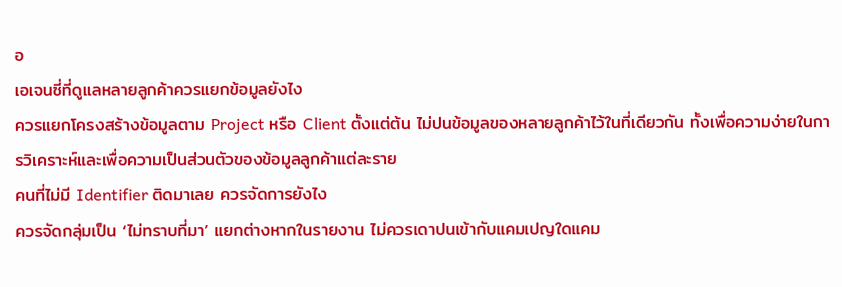อ
เอเจนซี่ที่ดูแลหลายลูกค้าควรแยกข้อมูลยังไง
ควรแยกโครงสร้างข้อมูลตาม Project หรือ Client ตั้งแต่ต้น ไม่ปนข้อมูลของหลายลูกค้าไว้ในที่เดียวกัน ทั้งเพื่อความง่ายในการวิเคราะห์และเพื่อความเป็นส่วนตัวของข้อมูลลูกค้าแต่ละราย
คนที่ไม่มี Identifier ติดมาเลย ควรจัดการยังไง
ควรจัดกลุ่มเป็น ‘ไม่ทราบที่มา’ แยกต่างหากในรายงาน ไม่ควรเดาปนเข้ากับแคมเปญใดแคม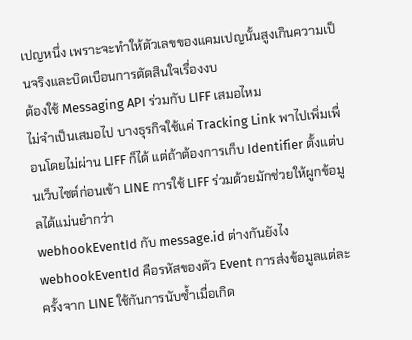เปญหนึ่ง เพราะจะทำให้ตัวเลขของแคมเปญนั้นสูงเกินความเป็นจริงและบิดเบือนการตัดสินใจเรื่องงบ
ต้องใช้ Messaging API ร่วมกับ LIFF เสมอไหม
ไม่จำเป็นเสมอไป บางธุรกิจใช้แค่ Tracking Link พาไปเพิ่มเพื่อนโดยไม่ผ่าน LIFF ก็ได้ แต่ถ้าต้องการเก็บ Identifier ตั้งแต่บนเว็บไซต์ก่อนเข้า LINE การใช้ LIFF ร่วมด้วยมักช่วยให้ผูกข้อมูลได้แม่นยำกว่า
webhookEventId กับ message.id ต่างกันยังไง
webhookEventId คือรหัสของตัว Event การส่งข้อมูลแต่ละครั้งจาก LINE ใช้กันการนับซ้ำเมื่อเกิด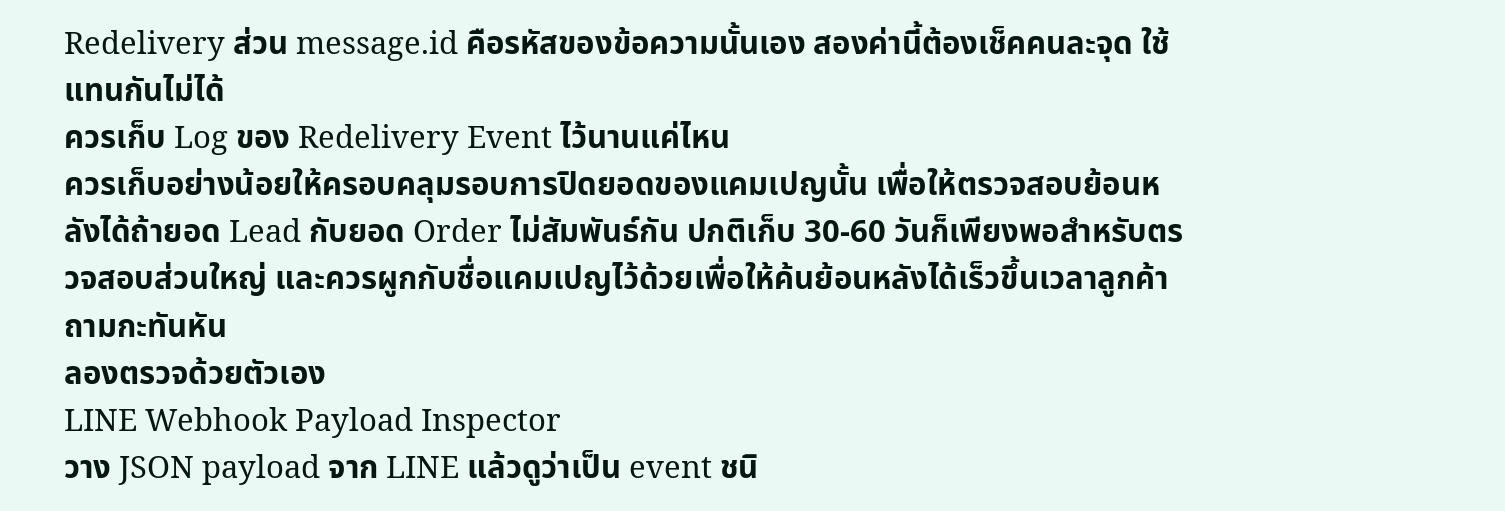Redelivery ส่วน message.id คือรหัสของข้อความนั้นเอง สองค่านี้ต้องเช็คคนละจุด ใช้แทนกันไม่ได้
ควรเก็บ Log ของ Redelivery Event ไว้นานแค่ไหน
ควรเก็บอย่างน้อยให้ครอบคลุมรอบการปิดยอดของแคมเปญนั้น เพื่อให้ตรวจสอบย้อนหลังได้ถ้ายอด Lead กับยอด Order ไม่สัมพันธ์กัน ปกติเก็บ 30-60 วันก็เพียงพอสำหรับตรวจสอบส่วนใหญ่ และควรผูกกับชื่อแคมเปญไว้ด้วยเพื่อให้ค้นย้อนหลังได้เร็วขึ้นเวลาลูกค้าถามกะทันหัน
ลองตรวจด้วยตัวเอง
LINE Webhook Payload Inspector
วาง JSON payload จาก LINE แล้วดูว่าเป็น event ชนิ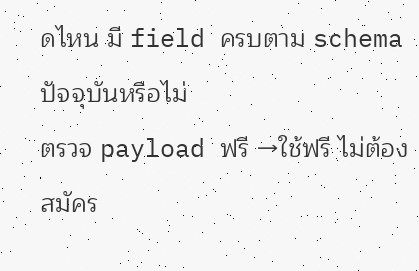ดไหน มี field ครบตาม schema ปัจจุบันหรือไม่
ตรวจ payload ฟรี →ใช้ฟรี ไม่ต้องสมัคร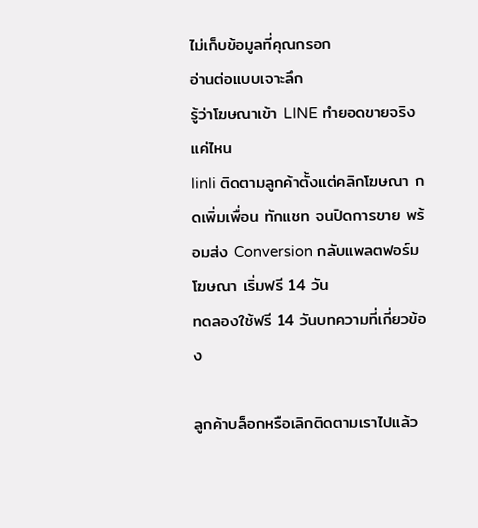ไม่เก็บข้อมูลที่คุณกรอก
อ่านต่อแบบเจาะลึก
รู้ว่าโฆษณาเข้า LINE ทำยอดขายจริงแค่ไหน
linli ติดตามลูกค้าตั้งแต่คลิกโฆษณา กดเพิ่มเพื่อน ทักแชท จนปิดการขาย พร้อมส่ง Conversion กลับแพลตฟอร์มโฆษณา เริ่มฟรี 14 วัน
ทดลองใช้ฟรี 14 วันบทความที่เกี่ยวข้อง

ลูกค้าบล็อกหรือเลิกติดตามเราไปแล้ว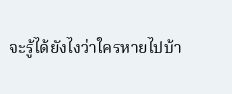จะรู้ได้ยังไงว่าใครหายไปบ้า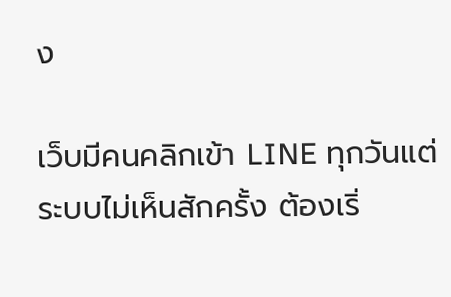ง

เว็บมีคนคลิกเข้า LINE ทุกวันแต่ระบบไม่เห็นสักครั้ง ต้องเริ่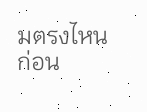มตรงไหนก่อน